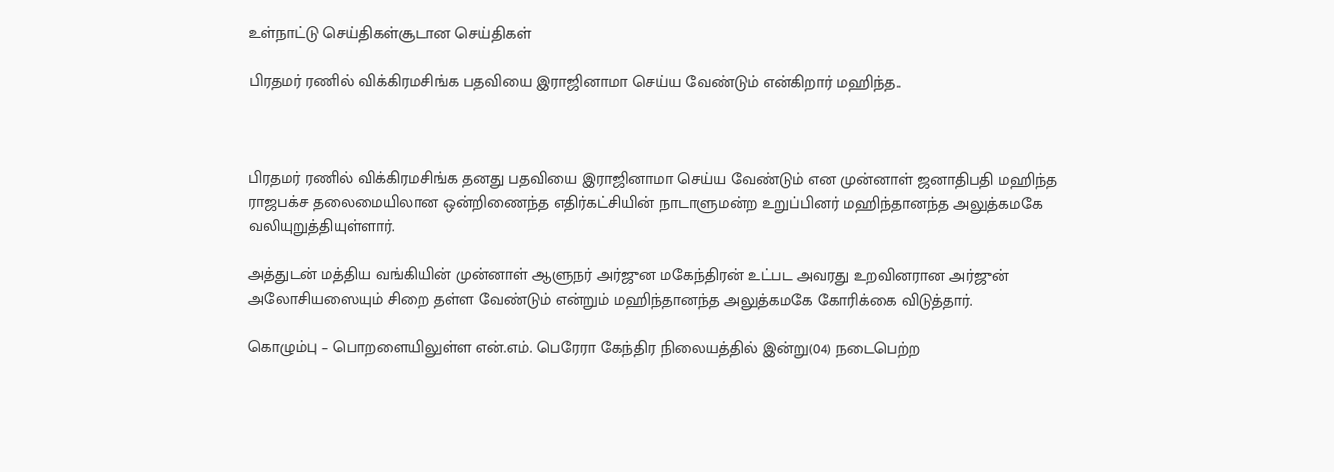உள்நாட்டு செய்திகள்சூடான செய்திகள்

பிரதமர் ரணில் விக்கிரமசிங்க பதவியை இராஜினாமா செய்ய வேண்டும் என்கிறார் மஹிந்த..



பிரதமர் ரணில் விக்கிரமசிங்க தனது பதவியை இராஜினாமா செய்ய வேண்டும் என முன்னாள் ஜனாதிபதி மஹிந்த ராஜபக்ச தலைமையிலான ஒன்றிணைந்த எதிர்கட்சியின் நாடாளுமன்ற உறுப்பினர் மஹிந்தானந்த அலுத்கமகே வலியுறுத்தியுள்ளார்.

அத்துடன் மத்திய வங்கியின் முன்னாள் ஆளுநர் அர்ஜுன மகேந்திரன் உட்பட அவரது உறவினரான அர்ஜுன் அலோசியஸையும் சிறை தள்ள வேண்டும் என்றும் மஹிந்தானந்த அலுத்கமகே கோரிக்கை விடுத்தார்.

கொழும்பு – பொறளையிலுள்ள என்.எம். பெரேரா கேந்திர நிலையத்தில் இன்று(04) நடைபெற்ற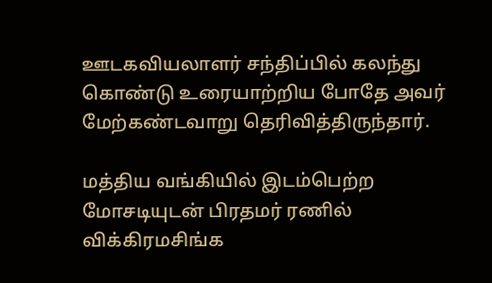ஊடகவியலாளர் சந்திப்பில் கலந்து கொண்டு உரையாற்றிய போதே அவர் மேற்கண்டவாறு தெரிவித்திருந்தார்.

மத்திய வங்கியில் இடம்பெற்ற மோசடியுடன் பிரதமர் ரணில் விக்கிரமசிங்க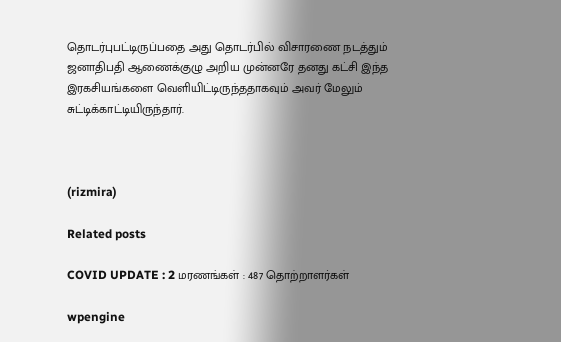தொடர்புபட்டிருப்பதை அது தொடர்பில் விசாரணை நடத்தும் ஜனாதிபதி ஆணைக்குழு அறிய முன்னரே தனது கட்சி இந்த இரகசியங்களை வெளியிட்டிருந்ததாகவும் அவர் மேலும் சுட்டிக்காட்டியிருந்தார்.



(rizmira)

Related posts

COVID UPDATE : 2 மரணங்கள் : 487 தொற்றாளர்கள்

wpengine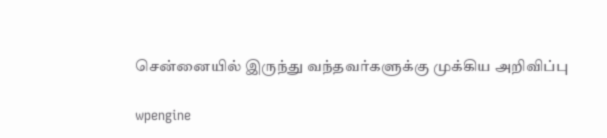சென்னையில் இருந்து வந்தவர்களுக்கு முக்கிய அறிவிப்பு

wpengine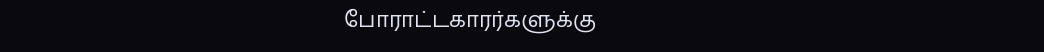போராட்டகாரர்களுக்கு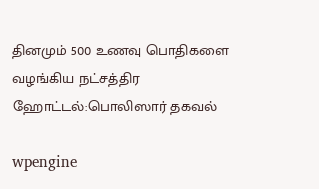தினமும் 500 உணவு பொதிகளை வழங்கிய நட்சத்திர ஹோட்டல்:பொலிஸார் தகவல்

wpengine